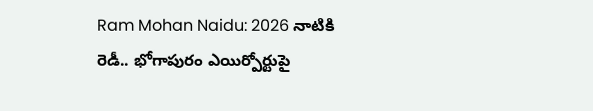Ram Mohan Naidu: 2026 నాటికి రెడీ.. భోగాపురం ఎయిర్పోర్టుపై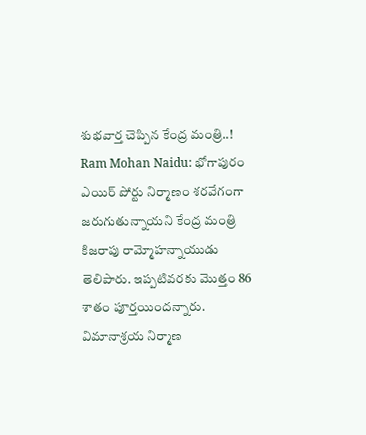శుభవార్త చెప్పిన కేంద్ర మంత్రి..!
Ram Mohan Naidu: భోగాపురం ఎయిర్ పోర్టు నిర్మాణం శరవేగంగా జరుగుతున్నాయని కేంద్ర మంత్రి కిజరాపు రామ్మోహన్నాయుడు తెలిపారు. ఇప్పటివరకు మొత్తం 86 శాతం పూర్తయిందన్నారు. విమానాశ్రయ నిర్మాణ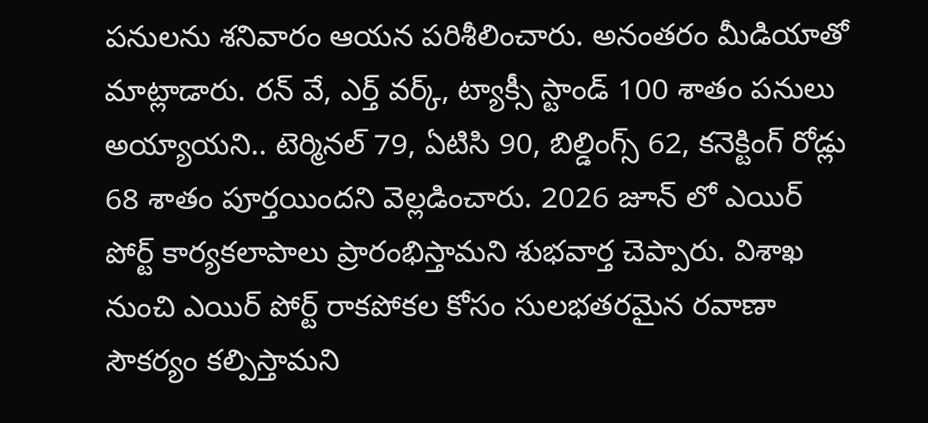పనులను శనివారం ఆయన పరిశీలించారు. అనంతరం మీడియాతో మాట్లాడారు. రన్ వే, ఎర్త్ వర్క్, ట్యాక్సీ స్టాండ్ 100 శాతం పనులు అయ్యాయని.. టెర్మినల్ 79, ఏటిసి 90, బిల్డింగ్స్ 62, కనెక్టింగ్ రోడ్లు 68 శాతం పూర్తయిందని వెల్లడించారు. 2026 జూన్ లో ఎయిర్ పోర్ట్ కార్యకలాపాలు ప్రారంభిస్తామని శుభవార్త చెప్పారు. విశాఖ నుంచి ఎయిర్ పోర్ట్ రాకపోకల కోసం సులభతరమైన రవాణా సౌకర్యం కల్పిస్తామని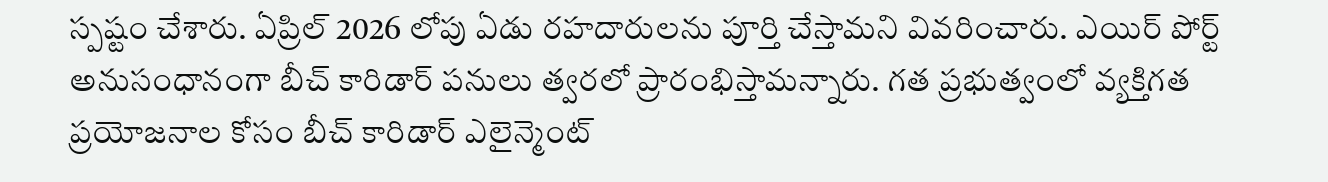స్పష్టం చేశారు. ఏప్రిల్ 2026 లోపు ఏడు రహదారులను పూర్తి చేస్తామని వివరించారు. ఎయిర్ పోర్ట్ అనుసంధానంగా బీచ్ కారిడార్ పనులు త్వరలో ప్రారంభిస్తామన్నారు. గత ప్రభుత్వంలో వ్యక్తిగత ప్రయోజనాల కోసం బీచ్ కారిడార్ ఎలైన్మెంట్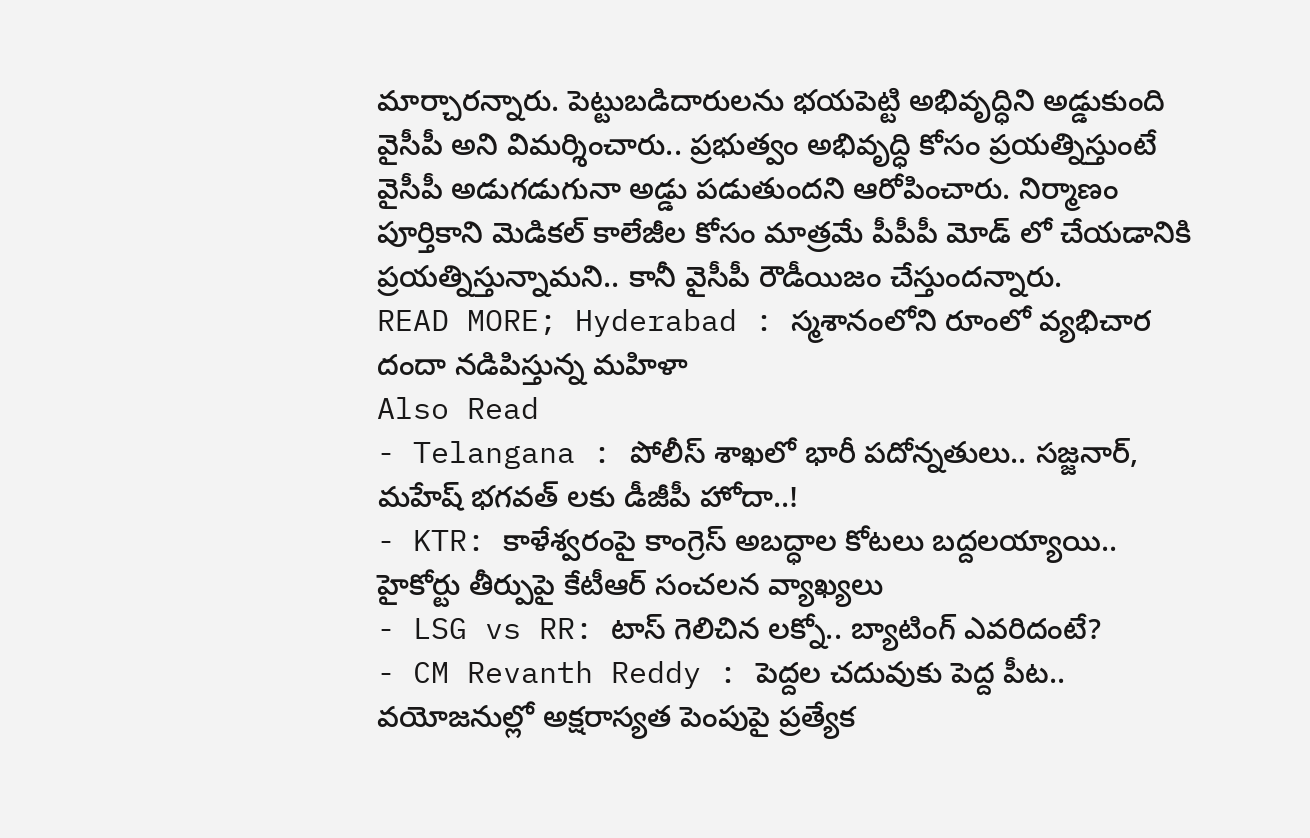మార్చారన్నారు. పెట్టుబడిదారులను భయపెట్టి అభివృద్ధిని అడ్డుకుంది వైసీపీ అని విమర్శించారు.. ప్రభుత్వం అభివృద్ధి కోసం ప్రయత్నిస్తుంటే వైసీపీ అడుగడుగునా అడ్డు పడుతుందని ఆరోపించారు. నిర్మాణం పూర్తికాని మెడికల్ కాలేజీల కోసం మాత్రమే పీపీపీ మోడ్ లో చేయడానికి ప్రయత్నిస్తున్నామని.. కానీ వైసీపీ రౌడీయిజం చేస్తుందన్నారు.
READ MORE; Hyderabad : స్మశానంలోని రూంలో వ్యభిచార దందా నడిపిస్తున్న మహిళా
Also Read
- Telangana : పోలీస్ శాఖలో భారీ పదోన్నతులు.. సజ్జనార్, మహేష్ భగవత్ లకు డీజీపీ హోదా..!
- KTR: కాళేశ్వరంపై కాంగ్రెస్ అబద్ధాల కోటలు బద్దలయ్యాయి.. హైకోర్టు తీర్పుపై కేటీఆర్ సంచలన వ్యాఖ్యలు
- LSG vs RR: టాస్ గెలిచిన లక్నో.. బ్యాటింగ్ ఎవరిదంటే?
- CM Revanth Reddy : పెద్దల చదువుకు పెద్ద పీట.. వయోజనుల్లో అక్షరాస్యత పెంపుపై ప్రత్యేక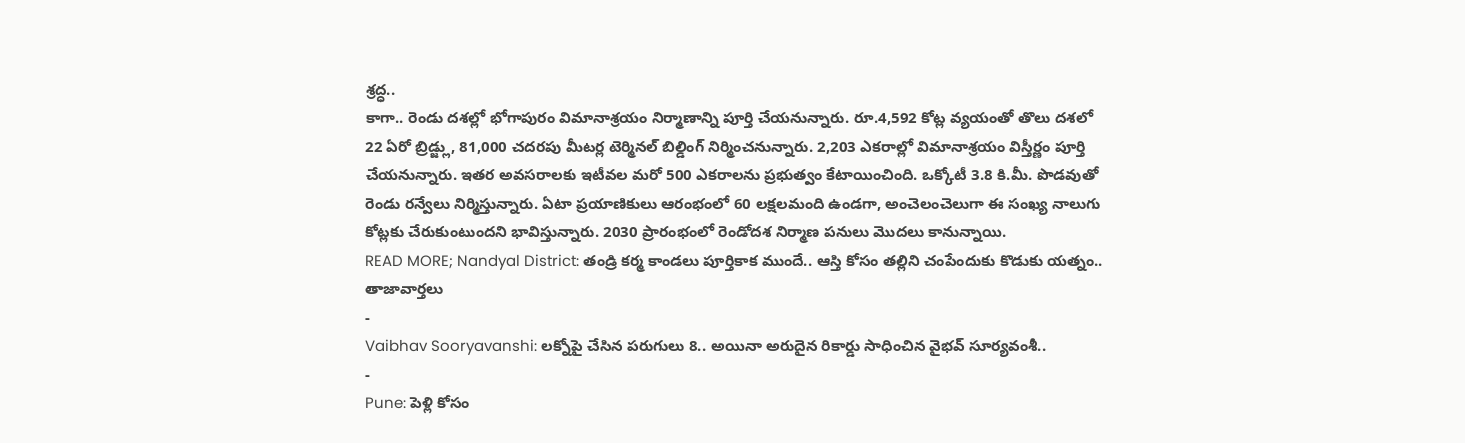శ్రద్ధ..
కాగా.. రెండు దశల్లో భోగాపురం విమానాశ్రయం నిర్మాణాన్ని పూర్తి చేయనున్నారు. రూ.4,592 కోట్ల వ్యయంతో తొలు దశలో 22 ఏరో బ్రిడ్జ్లు, 81,000 చదరపు మీటర్ల టెర్మినల్ బిల్డింగ్ నిర్మించనున్నారు. 2,203 ఎకరాల్లో విమానాశ్రయం విస్తీర్ణం పూర్తి చేయనున్నారు. ఇతర అవసరాలకు ఇటీవల మరో 500 ఎకరాలను ప్రభుత్వం కేటాయించింది. ఒక్కోటీ 3.8 కి.మీ. పొడవుతో రెండు రన్వేలు నిర్మిస్తున్నారు. ఏటా ప్రయాణికులు ఆరంభంలో 60 లక్షలమంది ఉండగా, అంచెలంచెలుగా ఈ సంఖ్య నాలుగు కోట్లకు చేరుకుంటుందని భావిస్తున్నారు. 2030 ప్రారంభంలో రెండోదశ నిర్మాణ పనులు మొదలు కానున్నాయి.
READ MORE; Nandyal District: తండ్రి కర్మ కాండలు పూర్తికాక ముందే.. ఆస్తి కోసం తల్లిని చంపేందుకు కొడుకు యత్నం..
తాజావార్తలు
-
Vaibhav Sooryavanshi: లక్నోపై చేసిన పరుగులు 8.. అయినా అరుదైన రికార్డు సాధించిన వైభవ్ సూర్యవంశీ..
-
Pune: పెళ్లి కోసం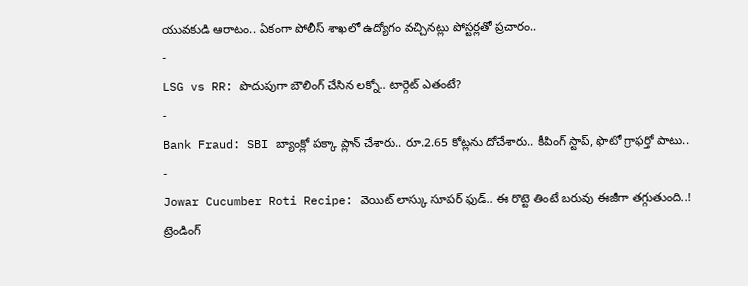యువకుడి ఆరాటం.. ఏకంగా పోలీస్ శాఖలో ఉద్యోగం వచ్చినట్లు పోస్టర్లతో ప్రచారం..
-
LSG vs RR: పొదుపుగా బౌలింగ్ చేసిన లక్నో.. టార్గెట్ ఎతంటే?
-
Bank Fraud: SBI బ్యాంక్లో పక్కా ప్లాన్ చేశారు.. రూ.2.65 కోట్లను దోచేశారు.. కీపింగ్ స్టాప్, ఫొటో గ్రాఫర్తో పాటు..
-
Jowar Cucumber Roti Recipe: వెయిట్ లాస్కు సూపర్ ఫుడ్.. ఈ రొట్టె తింటే బరువు ఈజీగా తగ్గుతుంది..!
ట్రెండింగ్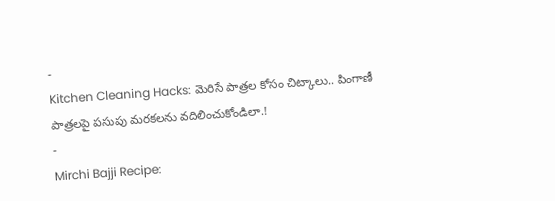-
Kitchen Cleaning Hacks: మెరిసే పాత్రల కోసం చిట్కాలు.. పింగాణీ పాత్రలపై పసుపు మరకలను వదిలించుకోండిలా.!
-
Mirchi Bajji Recipe: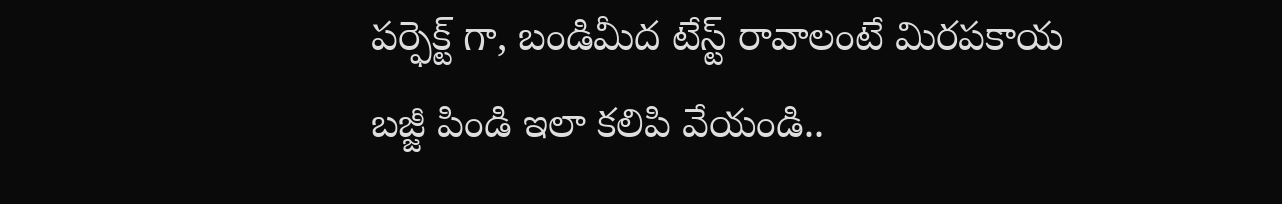పర్ఫెక్ట్ గా, బండిమీద టేస్ట్ రావాలంటే మిరపకాయ బజ్జీ పిండి ఇలా కలిపి వేయండి..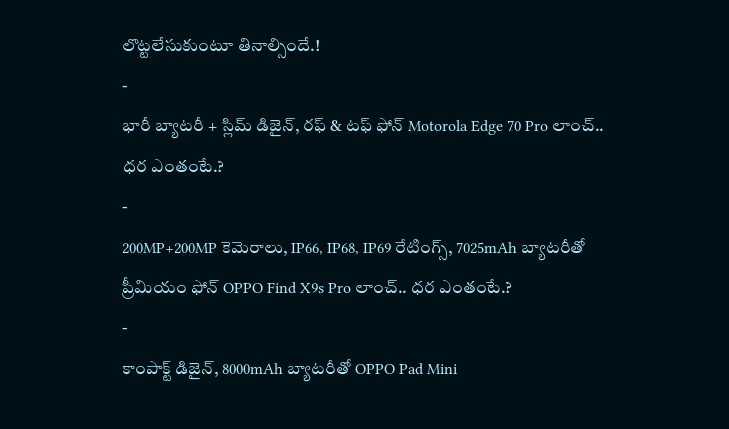లొట్టలేసుకుంటూ తినాల్సిందే.!
-
భారీ బ్యాటరీ + స్లిమ్ డిజైన్, రఫ్ & టఫ్ ఫోన్ Motorola Edge 70 Pro లాంచ్.. ధర ఎంతంటే.?
-
200MP+200MP కెమెరాలు, IP66, IP68, IP69 రేటింగ్స్, 7025mAh బ్యాటరీతో ప్రీమియం ఫోన్ OPPO Find X9s Pro లాంచ్.. ధర ఎంతంటే.?
-
కాంపాక్ట్ డిజైన్, 8000mAh బ్యాటరీతో OPPO Pad Mini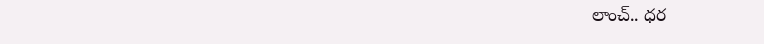లాంచ్.. ధర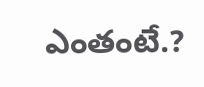ఎంతంటే.?